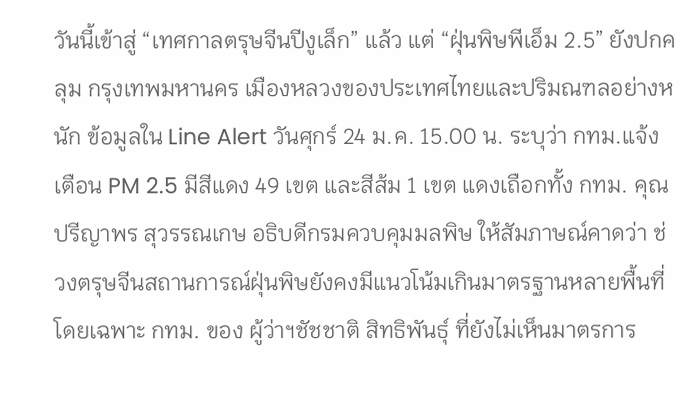วันนี้เข้าสู่ “เทศกาลตรุษจีนปีงูเล็ก” แล้ว แต่ “ฝุ่นพิษพีเอ็ม 2.5” ยังปกคลุม กรุงเทพมหานคร เมืองหลวงของประเทศไทยและปริมณฑลอย่างหนัก ข้อมูลใน Line Alert วันศุกร์ 24 ม.ค. 15.00 น. ระบุว่า กทม.แจ้งเตือน PM 2.5 มีสีแดง 49 เขต และสีส้ม 1 เขต แดงเถือกทั้ง กทม. คุณปรีญาพร สุวรรณเกษ อธิบดีกรมควบคุมมลพิษ ให้สัมภาษณ์คาดว่า ช่วงตรุษจีนสถานการณ์ฝุ่นพิษยังคงมีแนวโน้มเกินมาตรฐานหลายพื้นที่ โดยเฉพาะ กทม. ของ ผู้ว่าฯชัชชาติ สิทธิพันธุ์ ที่ยังไม่เห็นมาตรการ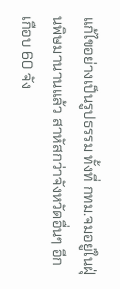แก้ไขอย่างเป็นรูปธรรม ทั้งที่ กทม.จมอยู่ในฝุ่นพิษมานานแล้ว สาหัสกว่าจังหวัดอื่นๆ อีกเกือบ 60 จัง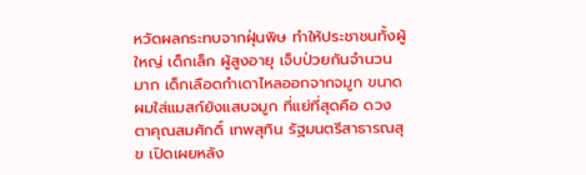หวัดผลกระทบจากฝุ่นพิษ ทำให้ประชาชนทั้งผู้ใหญ่ เด็กเล็ก ผู้สูงอายุ เจ็บป่วยกันจำนวนมาก เด็กเลือดกำเดาไหลออกจากจมูก ขนาดผมใส่แมสก์ยังแสบจมูก ที่แย่ที่สุดคือ ดวงตาคุณสมศักดิ์ เทพสุทิน รัฐมนตรีสาธารณสุข เปิดเผยหลัง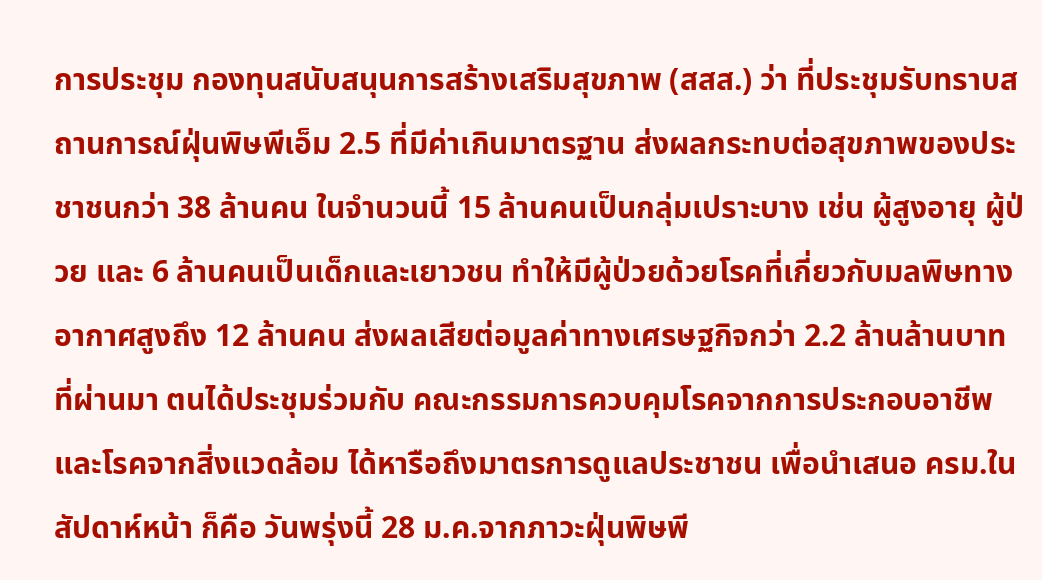การประชุม กองทุนสนับสนุนการสร้างเสริมสุขภาพ (สสส.) ว่า ที่ประชุมรับทราบสถานการณ์ฝุ่นพิษพีเอ็ม 2.5 ที่มีค่าเกินมาตรฐาน ส่งผลกระทบต่อสุขภาพของประชาชนกว่า 38 ล้านคน ในจำนวนนี้ 15 ล้านคนเป็นกลุ่มเปราะบาง เช่น ผู้สูงอายุ ผู้ป่วย และ 6 ล้านคนเป็นเด็กและเยาวชน ทำให้มีผู้ป่วยด้วยโรคที่เกี่ยวกับมลพิษทางอากาศสูงถึง 12 ล้านคน ส่งผลเสียต่อมูลค่าทางเศรษฐกิจกว่า 2.2 ล้านล้านบาท ที่ผ่านมา ตนได้ประชุมร่วมกับ คณะกรรมการควบคุมโรคจากการประกอบอาชีพและโรคจากสิ่งแวดล้อม ได้หารือถึงมาตรการดูแลประชาชน เพื่อนำเสนอ ครม.ในสัปดาห์หน้า ก็คือ วันพรุ่งนี้ 28 ม.ค.จากภาวะฝุ่นพิษพี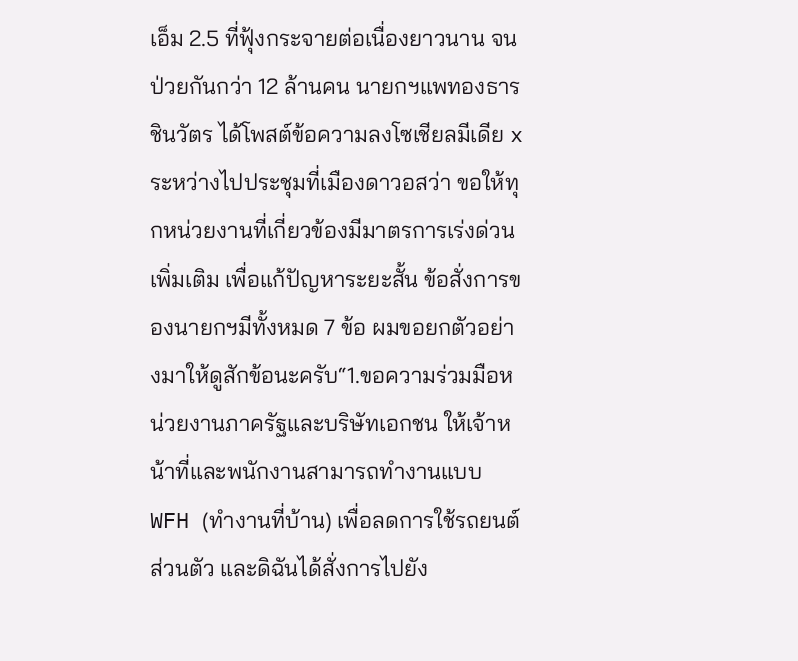เอ็ม 2.5 ที่ฟุ้งกระจายต่อเนื่องยาวนาน จนป่วยกันกว่า 12 ล้านคน นายกฯแพทองธาร ชินวัตร ได้โพสต์ข้อความลงโซเชียลมีเดีย x ระหว่างไปประชุมที่เมืองดาวอสว่า ขอให้ทุกหน่วยงานที่เกี่ยวข้องมีมาตรการเร่งด่วนเพิ่มเติม เพื่อแก้ปัญหาระยะสั้น ข้อสั่งการของนายกฯมีทั้งหมด 7 ข้อ ผมขอยกตัวอย่างมาให้ดูสักข้อนะครับ“1.ขอความร่วมมือหน่วยงานภาครัฐและบริษัทเอกชน ให้เจ้าหน้าที่และพนักงานสามารถทำงานแบบ WFH (ทำงานที่บ้าน) เพื่อลดการใช้รถยนต์ส่วนตัว และดิฉันได้สั่งการไปยัง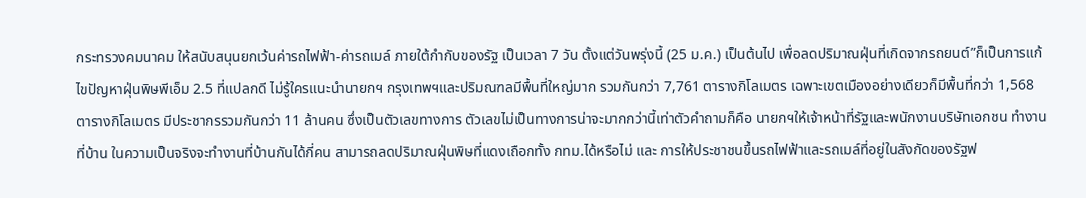กระทรวงคมนาคม ให้สนับสนุนยกเว้นค่ารถไฟฟ้า-ค่ารถเมล์ ภายใต้กำกับของรัฐ เป็นเวลา 7 วัน ตั้งแต่วันพรุ่งนี้ (25 ม.ค.) เป็นต้นไป เพื่อลดปริมาณฝุ่นที่เกิดจากรถยนต์”ก็เป็นการแก้ไขปัญหาฝุ่นพิษพีเอ็ม 2.5 ที่แปลกดี ไม่รู้ใครแนะนำนายกฯ กรุงเทพฯและปริมณฑลมีพื้นที่ใหญ่มาก รวมกันกว่า 7,761 ตารางกิโลเมตร เฉพาะเขตเมืองอย่างเดียวก็มีพื้นที่กว่า 1,568 ตารางกิโลเมตร มีประชากรรวมกันกว่า 11 ล้านคน ซึ่งเป็นตัวเลขทางการ ตัวเลขไม่เป็นทางการน่าจะมากกว่านี้เท่าตัวคำถามก็คือ นายกฯให้เจ้าหน้าที่รัฐและพนักงานบริษัทเอกชน ทำงานที่บ้าน ในความเป็นจริงจะทำงานที่บ้านกันได้กี่คน สามารถลดปริมาณฝุ่นพิษที่แดงเถือกทั้ง กทม.ได้หรือไม่ และ การให้ประชาชนขึ้นรถไฟฟ้าและรถเมล์ที่อยู่ในสังกัดของรัฐฟ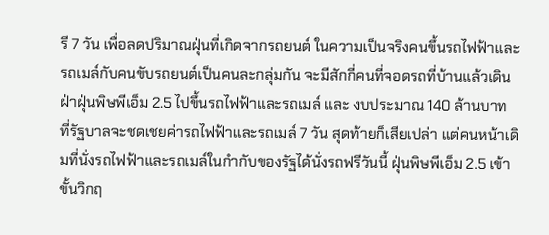รี 7 วัน เพื่อลดปริมาณฝุ่นที่เกิดจากรถยนต์ ในความเป็นจริงคนขึ้นรถไฟฟ้าและรถเมล์กับคนขับรถยนต์เป็นคนละกลุ่มกัน จะมีสักกี่คนที่จอดรถที่บ้านแล้วเดินฝ่าฝุ่นพิษพีเอ็ม 2.5 ไปขึ้นรถไฟฟ้าและรถเมล์ และ งบประมาณ 140 ล้านบาท ที่รัฐบาลจะชดเชยค่ารถไฟฟ้าและรถเมล์ 7 วัน สุดท้ายก็เสียเปล่า แต่คนหน้าเดิมที่นั่งรถไฟฟ้าและรถเมล์ในกำกับของรัฐได้นั่งรถฟรีวันนี้ ฝุ่นพิษพีเอ็ม 2.5 เข้าขั้นวิกฤ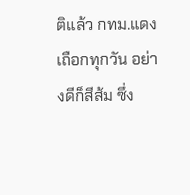ติแล้ว กทม.แดงเถือกทุกวัน อย่างดีก็สีส้ม ซึ่ง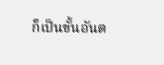ก็เป็นขั้นอันต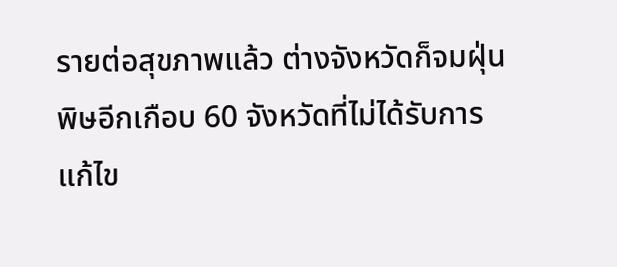รายต่อสุขภาพแล้ว ต่างจังหวัดก็จมฝุ่นพิษอีกเกือบ 60 จังหวัดที่ไม่ได้รับการแก้ไข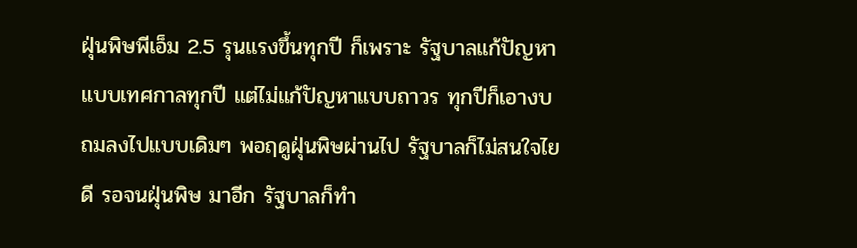ฝุ่นพิษพีเอ็ม 2.5 รุนแรงขึ้นทุกปี ก็เพราะ รัฐบาลแก้ปัญหา แบบเทศกาลทุกปี แต่ไม่แก้ปัญหาแบบถาวร ทุกปีก็เอางบถมลงไปแบบเดิมๆ พอฤดูฝุ่นพิษผ่านไป รัฐบาลก็ไม่สนใจไยดี รอจนฝุ่นพิษ มาอีก รัฐบาลก็ทำ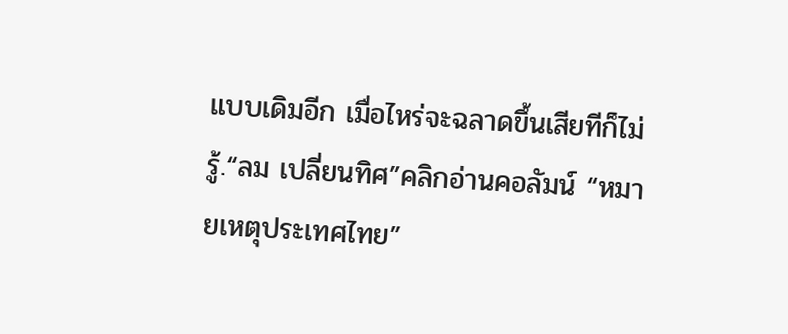แบบเดิมอีก เมื่อไหร่จะฉลาดขึ้นเสียทีก็ไม่รู้.“ลม เปลี่ยนทิศ”คลิกอ่านคอลัมน์ “หมายเหตุประเทศไทย”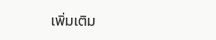เพิ่มเติม